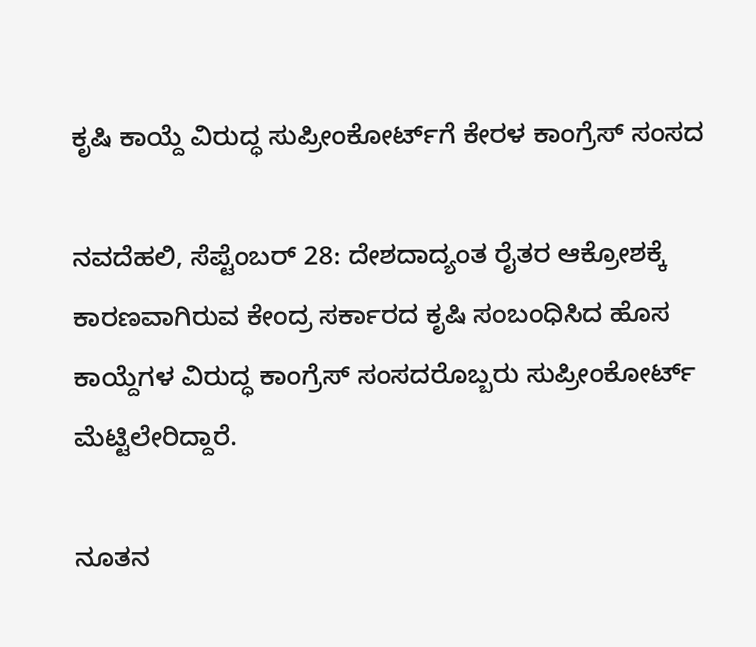ಕೃಷಿ ಕಾಯ್ದೆ ವಿರುದ್ಧ ಸುಪ್ರೀಂಕೋರ್ಟ್‌ಗೆ ಕೇರಳ ಕಾಂಗ್ರೆಸ್ ಸಂಸದ

ನವದೆಹಲಿ, ಸೆಪ್ಟೆಂಬರ್ 28: ದೇಶದಾದ್ಯಂತ ರೈತರ ಆಕ್ರೋಶಕ್ಕೆ ಕಾರಣವಾಗಿರುವ ಕೇಂದ್ರ ಸರ್ಕಾರದ ಕೃಷಿ ಸಂಬಂಧಿಸಿದ ಹೊಸ ಕಾಯ್ದೆಗಳ ವಿರುದ್ಧ ಕಾಂಗ್ರೆಸ್ ಸಂಸದರೊಬ್ಬರು ಸುಪ್ರೀಂಕೋರ್ಟ್ ಮೆಟ್ಟಿಲೇರಿದ್ದಾರೆ.

ನೂತನ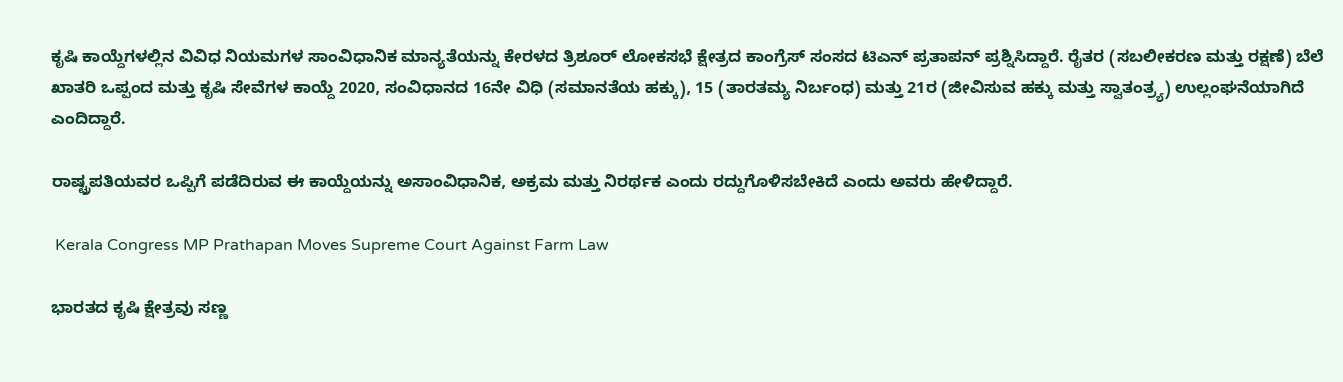ಕೃಷಿ ಕಾಯ್ದೆಗಳಲ್ಲಿನ ವಿವಿಧ ನಿಯಮಗಳ ಸಾಂವಿಧಾನಿಕ ಮಾನ್ಯತೆಯನ್ನು ಕೇರಳದ ತ್ರಿಶೂರ್ ಲೋಕಸಭೆ ಕ್ಷೇತ್ರದ ಕಾಂಗ್ರೆಸ್ ಸಂಸದ ಟಿಎನ್ ಪ್ರತಾಪನ್ ಪ್ರಶ್ನಿಸಿದ್ದಾರೆ. ರೈತರ (ಸಬಲೀಕರಣ ಮತ್ತು ರಕ್ಷಣೆ) ಬೆಲೆ ಖಾತರಿ ಒಪ್ಪಂದ ಮತ್ತು ಕೃಷಿ ಸೇವೆಗಳ ಕಾಯ್ದೆ 2020, ಸಂವಿಧಾನದ 16ನೇ ವಿಧಿ (ಸಮಾನತೆಯ ಹಕ್ಕು), 15 (ತಾರತಮ್ಯ ನಿರ್ಬಂಧ) ಮತ್ತು 21ರ (ಜೀವಿಸುವ ಹಕ್ಕು ಮತ್ತು ಸ್ವಾತಂತ್ರ್ಯ) ಉಲ್ಲಂಘನೆಯಾಗಿದೆ ಎಂದಿದ್ದಾರೆ.

ರಾಷ್ಟ್ರಪತಿಯವರ ಒಪ್ಪಿಗೆ ಪಡೆದಿರುವ ಈ ಕಾಯ್ದೆಯನ್ನು ಅಸಾಂವಿಧಾನಿಕ, ಅಕ್ರಮ ಮತ್ತು ನಿರರ್ಥಕ ಎಂದು ರದ್ದುಗೊಳಿಸಬೇಕಿದೆ ಎಂದು ಅವರು ಹೇಳಿದ್ದಾರೆ.

 Kerala Congress MP Prathapan Moves Supreme Court Against Farm Law

ಭಾರತದ ಕೃಷಿ ಕ್ಷೇತ್ರವು ಸಣ್ಣ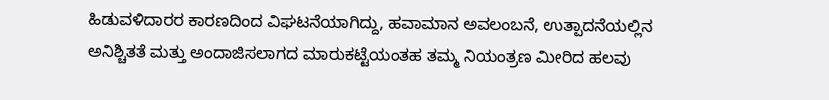ಹಿಡುವಳಿದಾರರ ಕಾರಣದಿಂದ ವಿಘಟನೆಯಾಗಿದ್ದು, ಹವಾಮಾನ ಅವಲಂಬನೆ, ಉತ್ಪಾದನೆಯಲ್ಲಿನ ಅನಿಶ್ಚಿತತೆ ಮತ್ತು ಅಂದಾಜಿಸಲಾಗದ ಮಾರುಕಟ್ಟೆಯಂತಹ ತಮ್ಮ ನಿಯಂತ್ರಣ ಮೀರಿದ ಹಲವು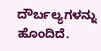ದೌರ್ಬಲ್ಯಗಳನ್ನು ಹೊಂದಿದೆ.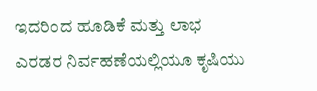ಇದರಿಂದ ಹೂಡಿಕೆ ಮತ್ತು ಲಾಭ ಎರಡರ ನಿರ್ವಹಣೆಯಲ್ಲಿಯೂ ಕೃಷಿಯು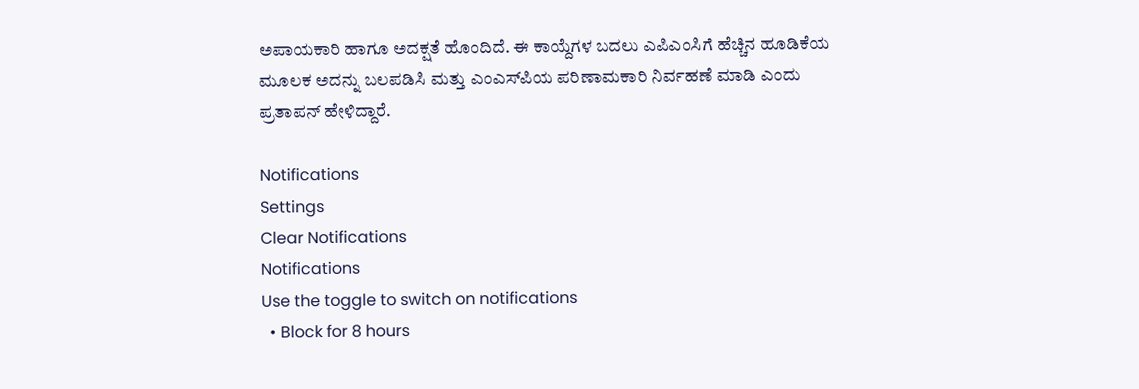ಅಪಾಯಕಾರಿ ಹಾಗೂ ಅದಕ್ಷತೆ ಹೊಂದಿದೆ. ಈ ಕಾಯ್ದೆಗಳ ಬದಲು ಎಪಿಎಂಸಿಗೆ ಹೆಚ್ಚಿನ ಹೂಡಿಕೆಯ ಮೂಲಕ ಅದನ್ನು ಬಲಪಡಿಸಿ ಮತ್ತು ಎಂಎಸ್‌ಪಿಯ ಪರಿಣಾಮಕಾರಿ ನಿರ್ವಹಣೆ ಮಾಡಿ ಎಂದು ಪ್ರತಾಪನ್ ಹೇಳಿದ್ದಾರೆ.

Notifications
Settings
Clear Notifications
Notifications
Use the toggle to switch on notifications
  • Block for 8 hours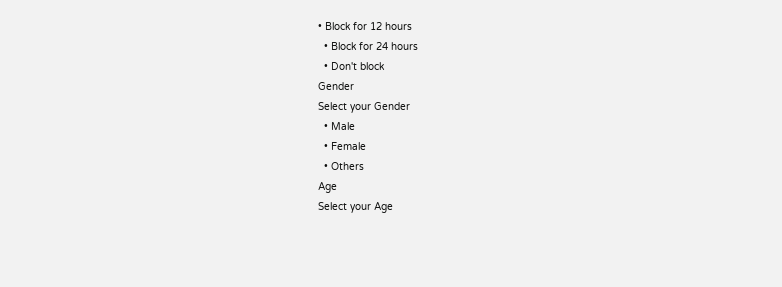• Block for 12 hours
  • Block for 24 hours
  • Don't block
Gender
Select your Gender
  • Male
  • Female
  • Others
Age
Select your Age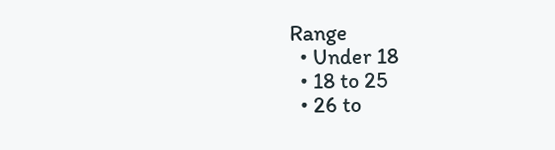Range
  • Under 18
  • 18 to 25
  • 26 to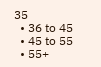35
  • 36 to 45
  • 45 to 55
  • 55+